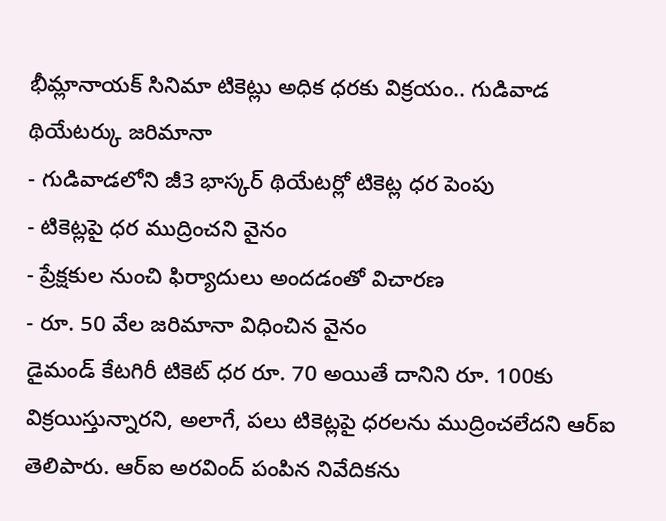భీమ్లానాయక్ సినిమా టికెట్లు అధిక ధరకు విక్రయం.. గుడివాడ థియేటర్కు జరిమానా
- గుడివాడలోని జీ3 భాస్కర్ థియేటర్లో టికెట్ల ధర పెంపు
- టికెట్లపై ధర ముద్రించని వైనం
- ప్రేక్షకుల నుంచి ఫిర్యాదులు అందడంతో విచారణ
- రూ. 50 వేల జరిమానా విధించిన వైనం
డైమండ్ కేటగిరీ టికెట్ ధర రూ. 70 అయితే దానిని రూ. 100కు విక్రయిస్తున్నారని, అలాగే, పలు టికెట్లపై ధరలను ముద్రించలేదని ఆర్ఐ తెలిపారు. ఆర్ఐ అరవింద్ పంపిన నివేదికను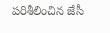పరిశీలించిన జేసీ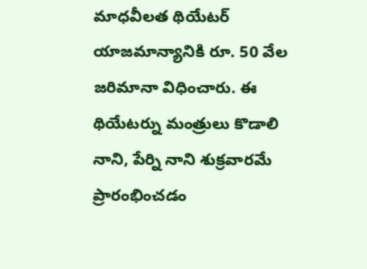మాధవీలత థియేటర్ యాజమాన్యానికి రూ. 50 వేల జరిమానా విధించారు. ఈ థియేటర్ను మంత్రులు కొడాలి నాని, పేర్ని నాని శుక్రవారమే ప్రారంభించడం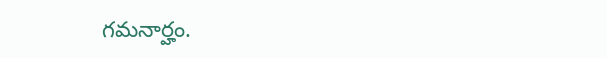గమనార్హం.